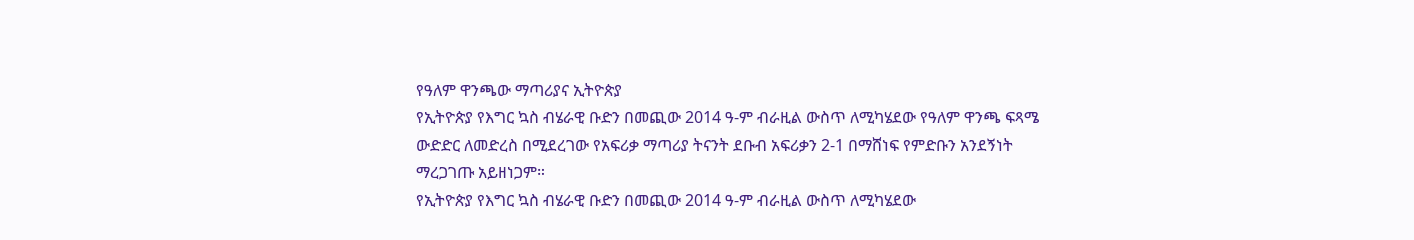የዓለም ዋንጫው ማጣሪያና ኢትዮጵያ
የኢትዮጵያ የእግር ኳስ ብሄራዊ ቡድን በመጪው 2014 ዓ-ም ብራዚል ውስጥ ለሚካሄደው የዓለም ዋንጫ ፍጻሜ ውድድር ለመድረስ በሚደረገው የአፍሪቃ ማጣሪያ ትናንት ደቡብ አፍሪቃን 2-1 በማሸነፍ የምድቡን አንደኝነት ማረጋገጡ አይዘነጋም።
የኢትዮጵያ የእግር ኳስ ብሄራዊ ቡድን በመጪው 2014 ዓ-ም ብራዚል ውስጥ ለሚካሄደው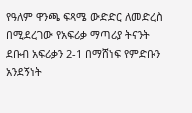የዓለም ዋንጫ ፍጻሜ ውድድር ለመድረስ በሚደረገው የአፍሪቃ ማጣሪያ ትናንት ደቡብ አፍሪቃን 2-1 በማሸነፍ የምድቡን አንደኝነት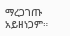ማረጋገጡ አይዘነጋም።